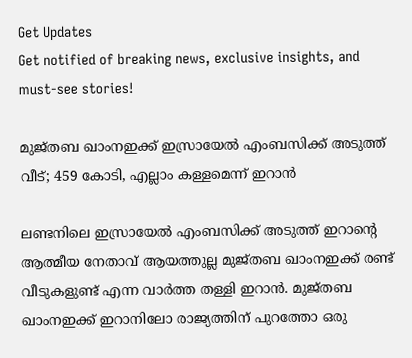Get Updates
Get notified of breaking news, exclusive insights, and must-see stories!

മുജ്തബ ഖാംനഇക്ക് ഇസ്രായേല്‍ എംബസിക്ക് അടുത്ത് വീട്; 459 കോടി, എല്ലാം കള്ളമെന്ന് ഇറാന്‍

ലണ്ടനിലെ ഇസ്രായേല്‍ എംബസിക്ക് അടുത്ത് ഇറാന്റെ ആത്മീയ നേതാവ് ആയത്തുല്ല മുജ്തബ ഖാംനഇക്ക് രണ്ട് വീടുകളുണ്ട് എന്ന വാര്‍ത്ത തള്ളി ഇറാന്‍. മുജ്തബ ഖാംനഇക്ക് ഇറാനിലോ രാജ്യത്തിന് പുറത്തോ ഒരു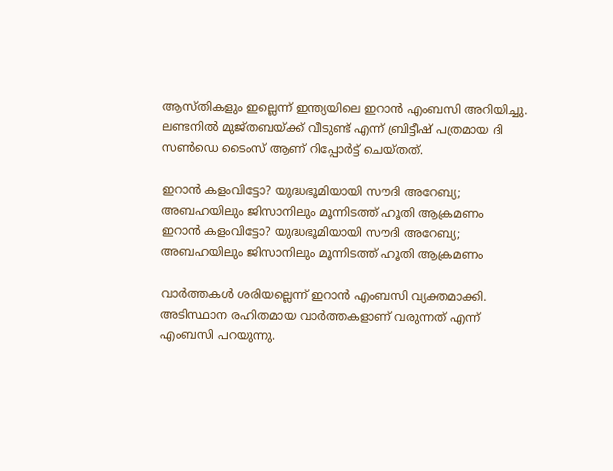ആസ്തികളും ഇല്ലെന്ന് ഇന്ത്യയിലെ ഇറാന്‍ എംബസി അറിയിച്ചു. ലണ്ടനില്‍ മുജ്തബയ്ക്ക് വീടുണ്ട് എന്ന് ബ്രിട്ടീഷ് പത്രമായ ദി സണ്‍ഡെ ടൈംസ് ആണ് റിപ്പോര്‍ട്ട് ചെയ്തത്.

ഇറാന്‍ കളംവിട്ടോ? യുദ്ധഭൂമിയായി സൗദി അറേബ്യ; അബഹയിലും ജിസാനിലും മൂന്നിടത്ത് ഹൂതി ആക്രമണം
ഇറാന്‍ കളംവിട്ടോ? യുദ്ധഭൂമിയായി സൗദി അറേബ്യ; അബഹയിലും ജിസാനിലും മൂന്നിടത്ത് ഹൂതി ആക്രമണം

വാര്‍ത്തകള്‍ ശരിയല്ലെന്ന് ഇറാന്‍ എംബസി വ്യക്തമാക്കി. അടിസ്ഥാന രഹിതമായ വാര്‍ത്തകളാണ് വരുന്നത് എന്ന് എംബസി പറയുന്നു.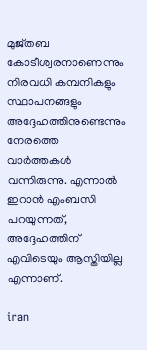മുജ്തബ കോടീശ്വരനാണെന്നും നിരവധി കമ്പനികളും സ്ഥാപനങ്ങളും അദ്ദേഹത്തിനുണ്ടെന്നും നേരത്തെ വാര്‍ത്തകള്‍ വന്നിരുന്നു. എന്നാല്‍ ഇറാന്‍ എംബസി പറയുന്നത്, അദ്ദേഹത്തിന് എവിടെയും ആസ്തിയില്ല എന്നാണ്.

iran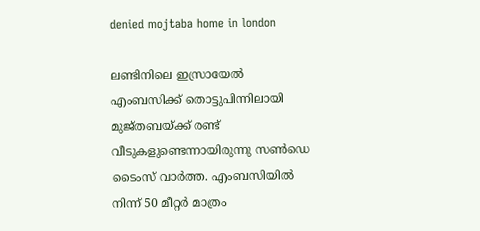denied mojtaba home in london

ലണ്ടിനിലെ ഇസ്രായേല്‍ എംബസിക്ക് തൊട്ടുപിന്നിലായി മുജ്തബയ്ക്ക് രണ്ട് വീടുകളുണ്ടെന്നായിരുന്നു സണ്‍ഡെ ടൈംസ് വാര്‍ത്ത. എംബസിയില്‍ നിന്ന് 50 മീറ്റര്‍ മാത്രം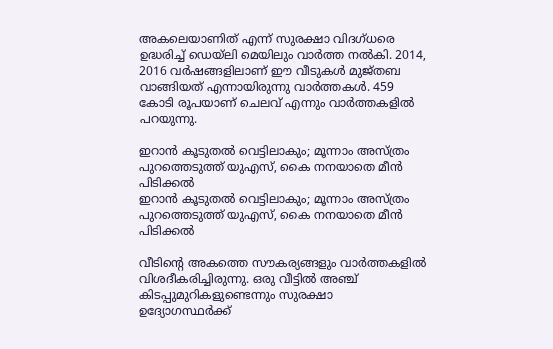അകലെയാണിത് എന്ന് സുരക്ഷാ വിദഗ്ധരെ ഉദ്ധരിച്ച് ഡെയ്‌ലി മെയിലും വാര്‍ത്ത നല്‍കി. 2014, 2016 വര്‍ഷങ്ങളിലാണ് ഈ വീടുകള്‍ മുജ്തബ വാങ്ങിയത് എന്നായിരുന്നു വാര്‍ത്തകള്‍. 459 കോടി രൂപയാണ് ചെലവ് എന്നും വാര്‍ത്തകളില്‍ പറയുന്നു.

ഇറാന്‍ കൂടുതല്‍ വെട്ടിലാകും; മൂന്നാം അസ്ത്രം പുറത്തെടുത്ത് യുഎസ്, കൈ നനയാതെ മീന്‍ പിടിക്കല്‍
ഇറാന്‍ കൂടുതല്‍ വെട്ടിലാകും; മൂന്നാം അസ്ത്രം പുറത്തെടുത്ത് യുഎസ്, കൈ നനയാതെ മീന്‍ പിടിക്കല്‍

വീടിന്റെ അകത്തെ സൗകര്യങ്ങളും വാര്‍ത്തകളില്‍ വിശദീകരിച്ചിരുന്നു. ഒരു വീട്ടില്‍ അഞ്ച് കിടപ്പുമുറികളുണ്ടെന്നും സുരക്ഷാ ഉദ്യോഗസ്ഥര്‍ക്ക്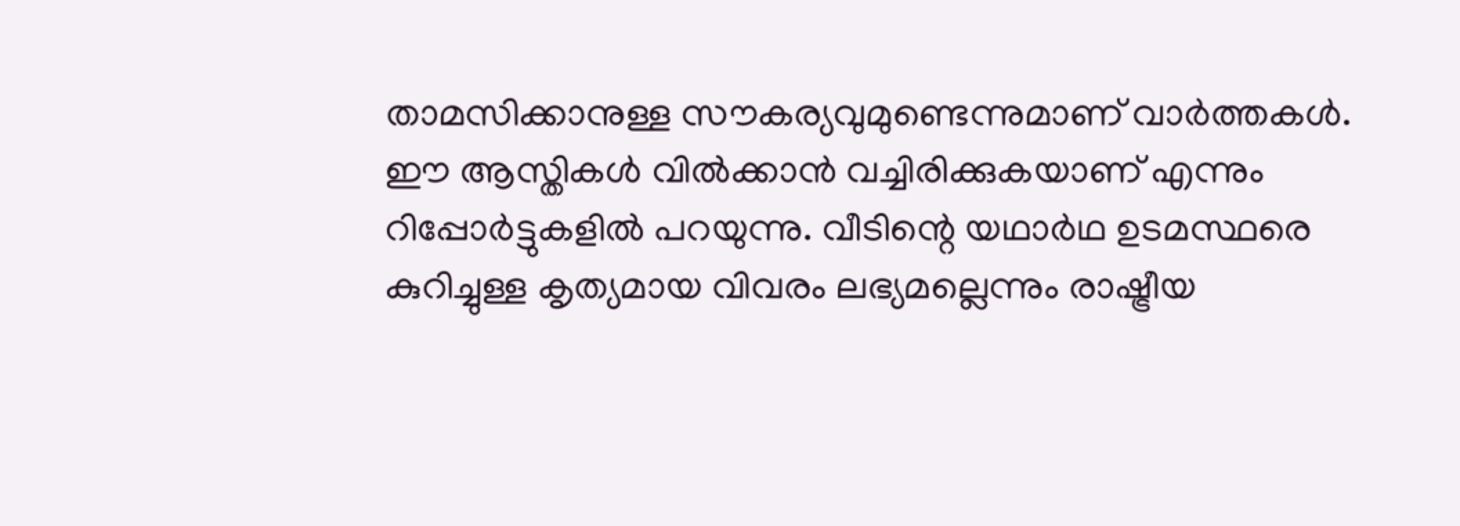താമസിക്കാനുള്ള സൗകര്യവുമുണ്ടെന്നുമാണ് വാര്‍ത്തകള്‍. ഈ ആസ്തികള്‍ വില്‍ക്കാന്‍ വച്ചിരിക്കുകയാണ് എന്നും റിപ്പോര്‍ട്ടുകളില്‍ പറയുന്നു. വീടിന്റെ യഥാര്‍ഥ ഉടമസ്ഥരെ കുറിച്ചുള്ള കൃത്യമായ വിവരം ലഭ്യമല്ലെന്നും രാഷ്ട്രീയ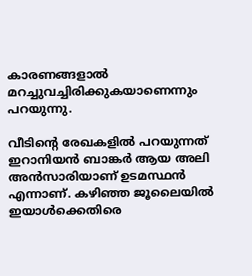കാരണങ്ങളാല്‍ മറച്ചുവച്ചിരിക്കുകയാണെന്നും പറയുന്നു.

വീടിന്റെ രേഖകളില്‍ പറയുന്നത് ഇറാനിയന്‍ ബാങ്കര്‍ ആയ അലി അന്‍സാരിയാണ് ഉടമസ്ഥന്‍ എന്നാണ്. കഴിഞ്ഞ ജൂലൈയില്‍ ഇയാള്‍ക്കെതിരെ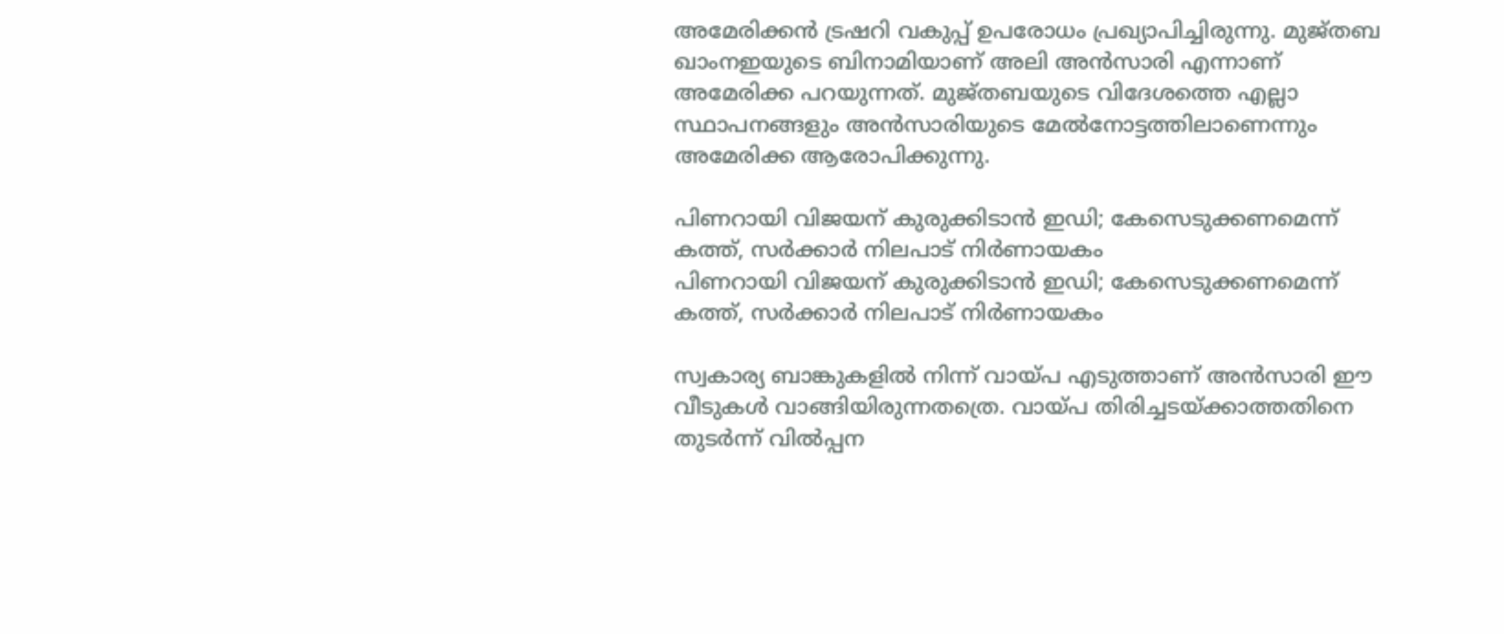അമേരിക്കന്‍ ട്രഷറി വകുപ്പ് ഉപരോധം പ്രഖ്യാപിച്ചിരുന്നു. മുജ്തബ ഖാംനഇയുടെ ബിനാമിയാണ് അലി അന്‍സാരി എന്നാണ് അമേരിക്ക പറയുന്നത്. മുജ്തബയുടെ വിദേശത്തെ എല്ലാ സ്ഥാപനങ്ങളും അന്‍സാരിയുടെ മേല്‍നോട്ടത്തിലാണെന്നും അമേരിക്ക ആരോപിക്കുന്നു.

പിണറായി വിജയന് കുരുക്കിടാന്‍ ഇഡി; കേസെടുക്കണമെന്ന് കത്ത്, സര്‍ക്കാര്‍ നിലപാട് നിര്‍ണായകം
പിണറായി വിജയന് കുരുക്കിടാന്‍ ഇഡി; കേസെടുക്കണമെന്ന് കത്ത്, സര്‍ക്കാര്‍ നിലപാട് നിര്‍ണായകം

സ്വകാര്യ ബാങ്കുകളില്‍ നിന്ന് വായ്പ എടുത്താണ് അന്‍സാരി ഈ വീടുകള്‍ വാങ്ങിയിരുന്നതത്രെ. വായ്പ തിരിച്ചടയ്ക്കാത്തതിനെ തുടര്‍ന്ന് വില്‍പ്പന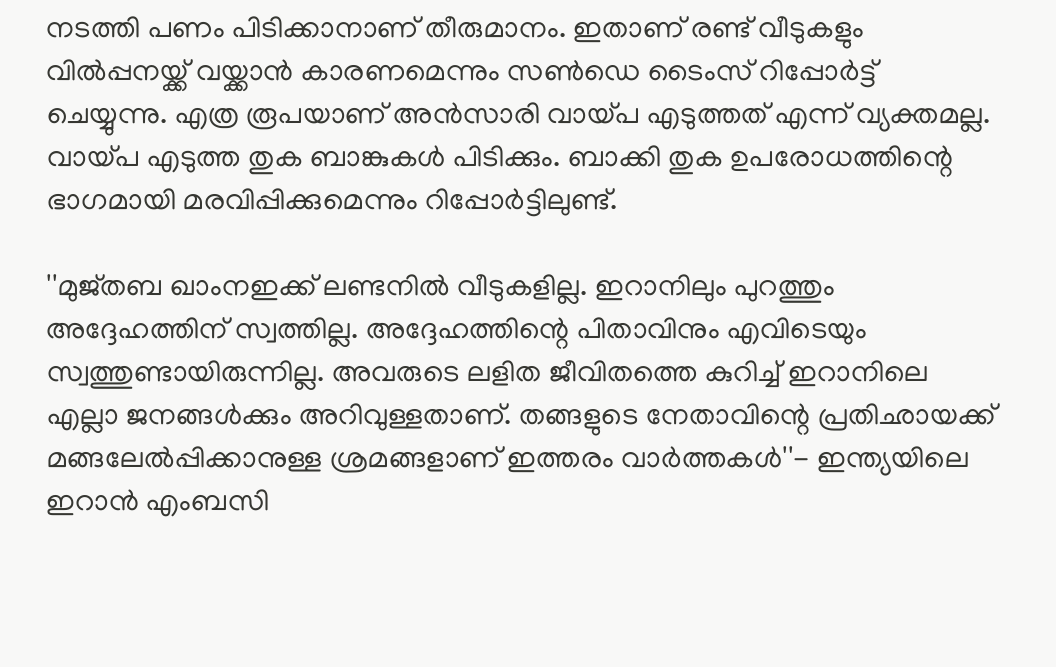നടത്തി പണം പിടിക്കാനാണ് തീരുമാനം. ഇതാണ് രണ്ട് വീടുകളും വില്‍പ്പനയ്ക്ക് വയ്ക്കാന്‍ കാരണമെന്നും സണ്‍ഡെ ടൈംസ് റിപ്പോര്‍ട്ട് ചെയ്യുന്നു. എത്ര രൂപയാണ് അന്‍സാരി വായ്പ എടുത്തത് എന്ന് വ്യക്തമല്ല. വായ്പ എടുത്ത തുക ബാങ്കുകള്‍ പിടിക്കും. ബാക്കി തുക ഉപരോധത്തിന്റെ ഭാഗമായി മരവിപ്പിക്കുമെന്നും റിപ്പോര്‍ട്ടിലുണ്ട്.

''മുജ്തബ ഖാംനഇക്ക് ലണ്ടനില്‍ വീടുകളില്ല. ഇറാനിലും പുറത്തും അദ്ദേഹത്തിന് സ്വത്തില്ല. അദ്ദേഹത്തിന്റെ പിതാവിനും എവിടെയും സ്വത്തുണ്ടായിരുന്നില്ല. അവരുടെ ലളിത ജീവിതത്തെ കുറിച്ച് ഇറാനിലെ എല്ലാ ജനങ്ങള്‍ക്കും അറിവുള്ളതാണ്. തങ്ങളുടെ നേതാവിന്റെ പ്രതിഛായക്ക് മങ്ങലേല്‍പ്പിക്കാനുള്ള ശ്രമങ്ങളാണ് ഇത്തരം വാര്‍ത്തകള്‍''- ഇന്ത്യയിലെ ഇറാന്‍ എംബസി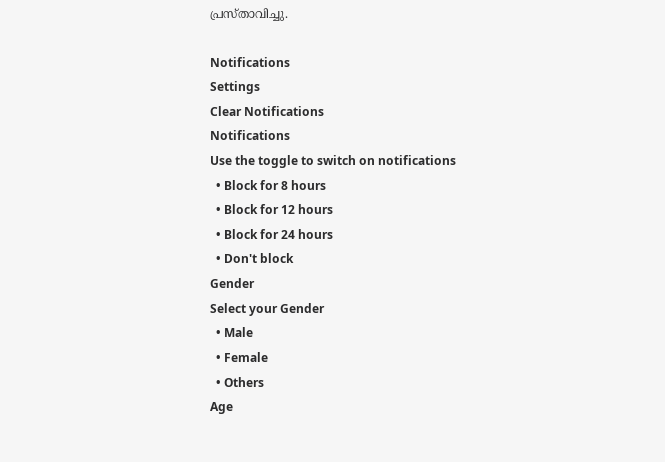പ്രസ്താവിച്ചു.

Notifications
Settings
Clear Notifications
Notifications
Use the toggle to switch on notifications
  • Block for 8 hours
  • Block for 12 hours
  • Block for 24 hours
  • Don't block
Gender
Select your Gender
  • Male
  • Female
  • Others
Age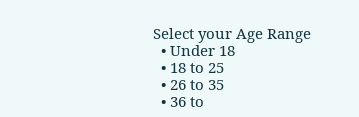Select your Age Range
  • Under 18
  • 18 to 25
  • 26 to 35
  • 36 to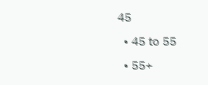45
  • 45 to 55
  • 55+